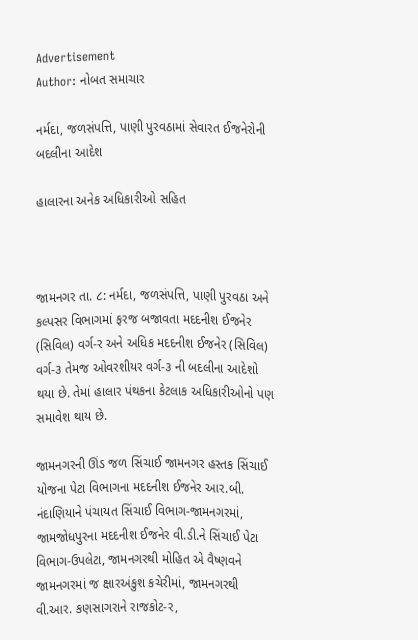Advertisement
Author: નોબત સમાચાર

નર્મદા, જળસંપત્તિ, પાણી પુરવઠામાં સેવારત ઈજનેરોની બદલીના આદેશ

હાલારના અનેક અધિકારીઓ સહિત



જામનગર તા. ૮: નર્મદા, જળસંપત્તિ, પાણી પુરવઠા અને કલ્પસર વિભાગમાં ફરજ બજાવતા મદદનીશ ઈજનેર (સિવિલ) વર્ગ-ર અને અધિક મદદનીશ ઈજનેર (સિવિલ) વર્ગ-૩ તેમજ ઓવરશીયર વર્ગ-૩ ની બદલીના આદેશો થયા છે. તેમાં હાલાર પંથકના કેટલાક અધિકારીઓનો પણ સમાવેશ થાય છે.

જામનગરની ઊંડ જળ સિંચાઈ જામનગર હસ્તક સિંચાઈ યોજના પેટા વિભાગના મદદનીશ ઈજનેર આર.બી. નંદાણિયાને પંચાયત સિંચાઈ વિભાગ-જામનગરમાં, જામજોધપુરના મદદનીશ ઈજનેર વી.ડી.ને સિંચાઈ પેટા વિભાગ-ઉપલેટા, જામનગરથી મોહિત એ વૈષ્ણવને જામનગરમાં જ ક્ષારઅંકુશ કચેરીમાં, જામનગરથી વી.આર. કણસાગરાને રાજકોટ-ર,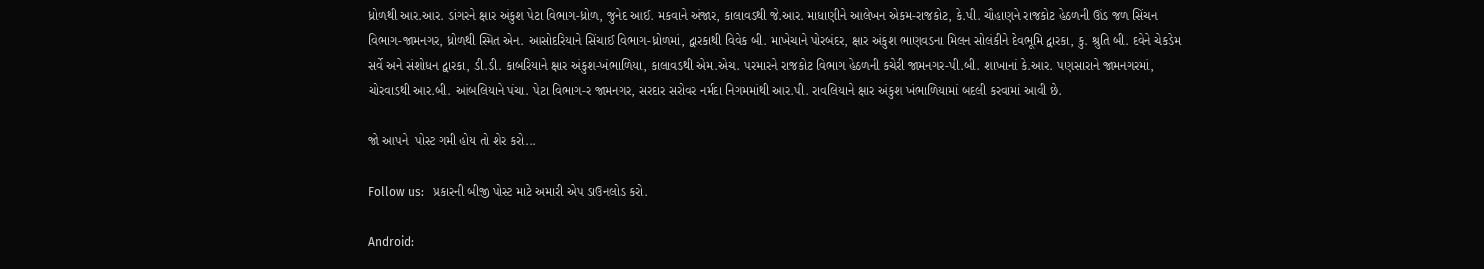ધ્રોળથી આર.આર. ડાંગરને ક્ષાર અંકુશ પેટા વિભાગ-ધ્રોળ, જુનેદ આઈ. મકવાને અંજાર, કાલાવડથી જે.આર. માધાણીને આલેખન એકમ-રાજકોટ, કે.પી. ચૌહાણને રાજકોટ હેઠળની ઊંડ જળ સિંચન વિભાગ-જામનગર, ધ્રોળથી સ્મિત એન. આસોદરિયાને સિંચાઈ વિભાગ-ધ્રોળમાં, દ્વારકાથી વિવેક બી. માખેચાને પોરબંદર, ક્ષાર અંકુશ ભાણવડના મિલન સોલંકીને દેવભૂમિ દ્વારકા, કુ. શ્રુતિ બી. દવેને ચેકડેમ સર્વે અને સંશોધન દ્વારકા, ડી.ડી. કાબરિયાને ક્ષાર અંકુશ-ખંભાળિયા, કાલાવડથી એમ.એચ. પરમારને રાજકોટ વિભાગ હેઠળની કચેરી જામનગર-પી.બી. શાખાનાં કે.આર. પણસારાને જામનગરમાં, ચોરવાડથી આર.બી. આંબલિયાને પંચા. પેટા વિભાગ-ર જામનગર, સરદાર સરોવર નર્મદા નિગમમાંથી આર.પી. રાવલિયાને ક્ષાર અંકુશ ખંભાળિયામાં બદલી કરવામાં આવી છે.

જો આપને  પોસ્ટ ગમી હોય તો શેર કરો...

Follow us:   પ્રકારની બીજી પોસ્ટ માટે અમારી એપ ડાઉનલોડ કરો.

Android: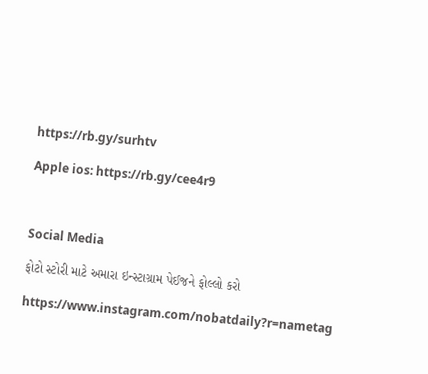https://rb.gy/surhtv

Apple ios: https://rb.gy/cee4r9



Social Media

ફોટો સ્ટોરી માટે અમારા ઇન્સ્ટાગ્રામ પેઈજને ફોલ્લો કરો

https://www.instagram.com/nobatdaily?r=nametag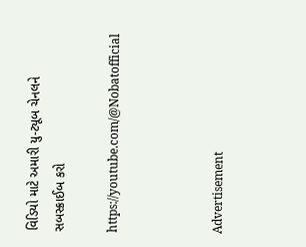વિડિયો માટે અમારી યુ-ટ્યૂબ ચેનલને સબસ્ક્રાઈબ કરો

https://youtube.com/@Nobatofficial



Advertisement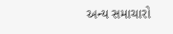અન્ય સમાચારો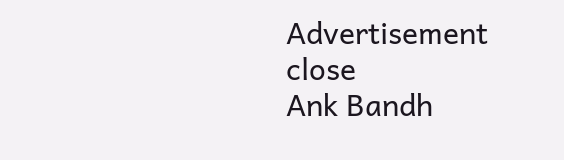Advertisement
close
Ank Bandh